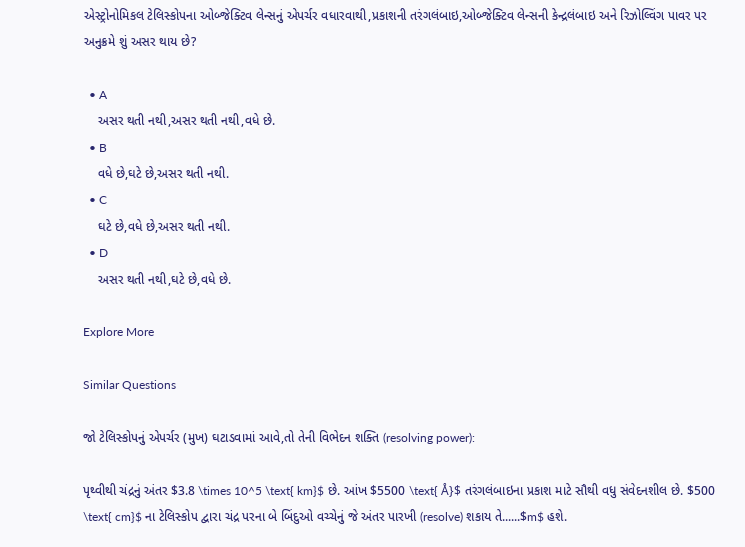એસ્ટ્રોનોમિકલ ટેલિસ્કોપના ઓબ્જેક્ટિવ લેન્સનું એપર્ચર વધારવાથી,પ્રકાશની તરંગલંબાઇ,ઓબ્જેક્ટિવ લેન્સની કેન્દ્રલંબાઇ અને રિઝોલ્વિંગ પાવર પર અનુક્રમે શું અસર થાય છે?

  • A
    અસર થતી નથી,અસર થતી નથી,વધે છે.
  • B
    વધે છે,ઘટે છે,અસર થતી નથી.
  • C
    ઘટે છે,વધે છે,અસર થતી નથી.
  • D
    અસર થતી નથી,ઘટે છે,વધે છે.

Explore More

Similar Questions

જો ટેલિસ્કોપનું એપર્ચર (મુખ) ઘટાડવામાં આવે,તો તેની વિભેદન શક્તિ (resolving power):

પૃથ્વીથી ચંદ્રનું અંતર $3.8 \times 10^5 \text{ km}$ છે. આંખ $5500 \text{ Å}$ તરંગલંબાઇના પ્રકાશ માટે સૌથી વધુ સંવેદનશીલ છે. $500 \text{ cm}$ ના ટેલિસ્કોપ દ્વારા ચંદ્ર પરના બે બિંદુઓ વચ્ચેનું જે અંતર પારખી (resolve) શકાય તે......$m$ હશે.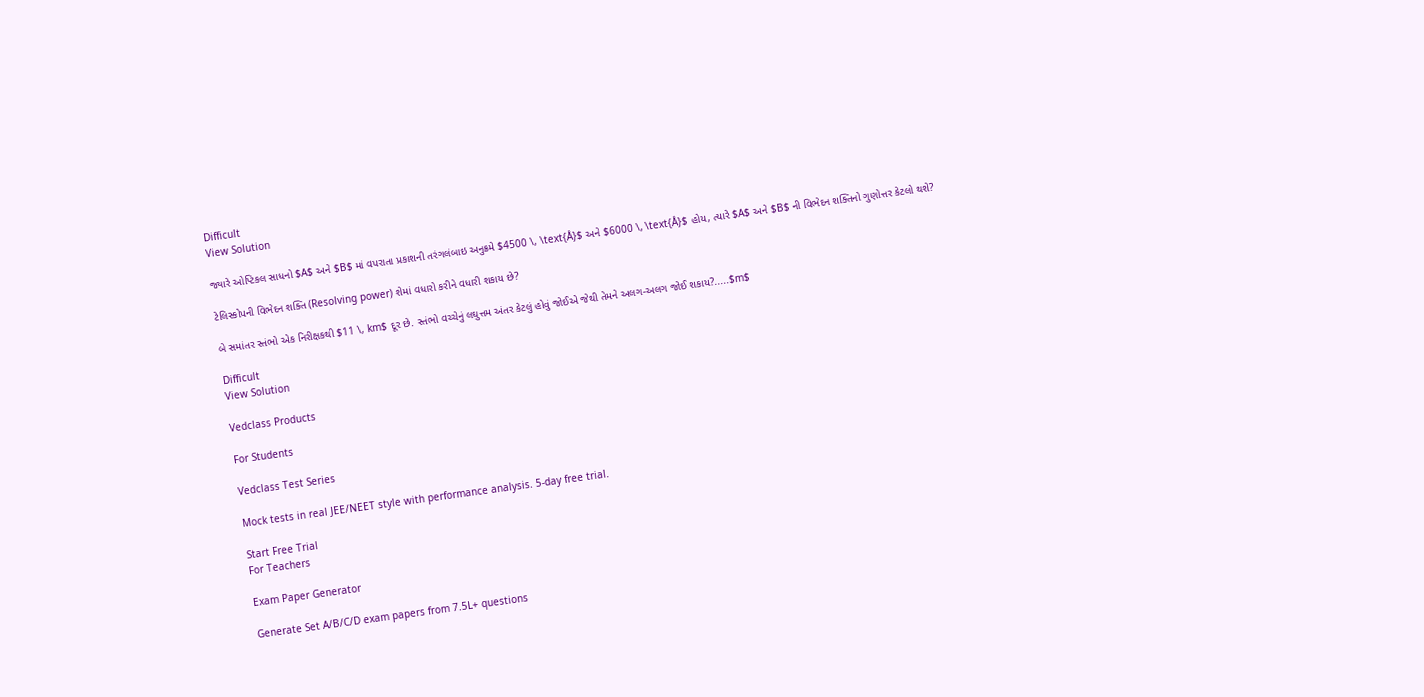Difficult
View Solution

જ્યારે ઓપ્ટિકલ સાધનો $A$ અને $B$ માં વપરાતા પ્રકાશની તરંગલંબાઇ અનુક્રમે $4500 \, \text{Å}$ અને $6000 \, \text{Å}$ હોય, ત્યારે $A$ અને $B$ ની વિભેદન શક્તિનો ગુણોત્તર કેટલો થશે?

ટેલિસ્કોપની વિભેદન શક્તિ (Resolving power) શેમાં વધારો કરીને વધારી શકાય છે?

બે સમાંતર સ્તંભો એક નિરીક્ષકથી $11 \, km$ દૂર છે. સ્તંભો વચ્ચેનું લઘુત્તમ અંતર કેટલું હોવું જોઈએ જેથી તેમને અલગ-અલગ જોઈ શકાય?.....$m$

Difficult
View Solution

Vedclass Products

For Students

Vedclass Test Series

Mock tests in real JEE/NEET style with performance analysis. 5-day free trial.

Start Free Trial
For Teachers

Exam Paper Generator

Generate Set A/B/C/D exam papers from 7.5L+ questions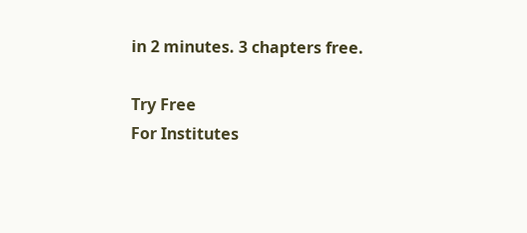in 2 minutes. 3 chapters free.

Try Free
For Institutes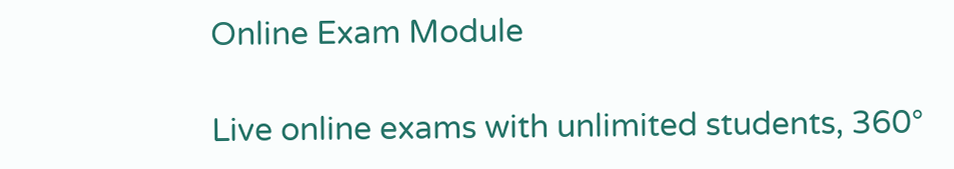Online Exam Module

Live online exams with unlimited students, 360°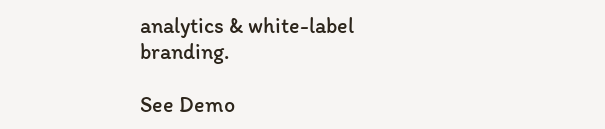analytics & white-label branding.

See Demo